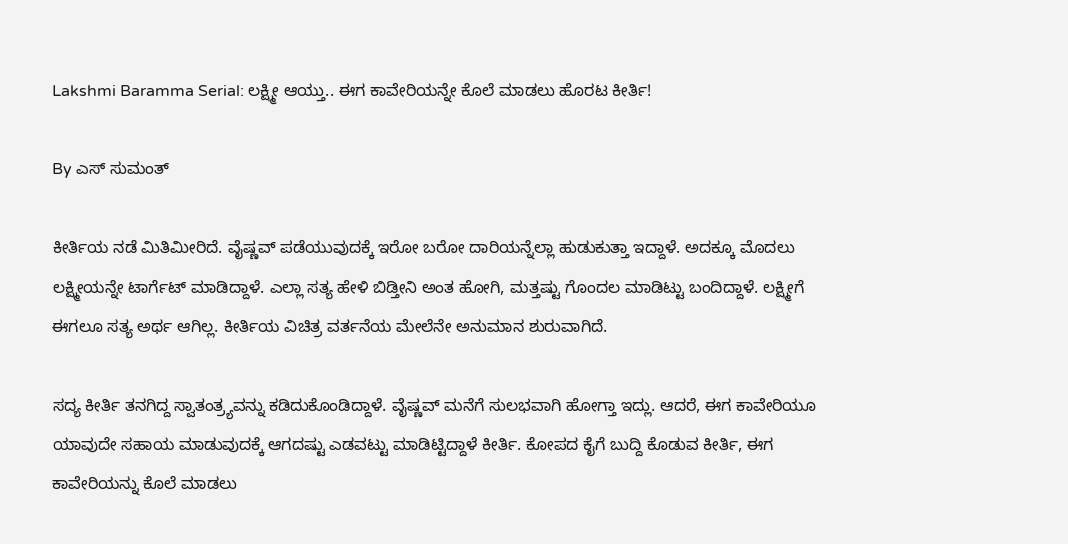Lakshmi Baramma Serial: ಲಕ್ಷ್ಮೀ ಆಯ್ತು.. ಈಗ ಕಾವೇರಿಯನ್ನೇ ಕೊಲೆ ಮಾಡಲು ಹೊರಟ ಕೀರ್ತಿ!

By ಎಸ್ ಸುಮಂತ್

ಕೀರ್ತಿಯ ನಡೆ ಮಿತಿಮೀರಿದೆ. ವೈಷ್ಣವ್ ಪಡೆಯುವುದಕ್ಕೆ ಇರೋ ಬರೋ ದಾರಿಯನ್ನೆಲ್ಲಾ ಹುಡುಕುತ್ತಾ ಇದ್ದಾಳೆ. ಅದಕ್ಕೂ ಮೊದಲು ಲಕ್ಷ್ಮೀಯನ್ನೇ ಟಾರ್ಗೆಟ್ ಮಾಡಿದ್ದಾಳೆ. ಎಲ್ಲಾ ಸತ್ಯ ಹೇಳಿ ಬಿಡ್ತೀನಿ ಅಂತ ಹೋಗಿ, ಮತ್ತಷ್ಟು ಗೊಂದಲ ಮಾಡಿಟ್ಟು ಬಂದಿದ್ದಾಳೆ. ಲಕ್ಷ್ಮೀಗೆ ಈಗಲೂ ಸತ್ಯ ಅರ್ಥ ಆಗಿಲ್ಲ. ಕೀರ್ತಿಯ ವಿಚಿತ್ರ ವರ್ತನೆಯ ಮೇಲೆನೇ ಅನುಮಾನ ಶುರುವಾಗಿದೆ.

ಸದ್ಯ ಕೀರ್ತಿ ತನಗಿದ್ದ ಸ್ವಾತಂತ್ರ್ಯವನ್ನು ಕಡಿದುಕೊಂಡಿದ್ದಾಳೆ. ವೈಷ್ಣವ್ ಮನೆಗೆ ಸುಲಭವಾಗಿ ಹೋಗ್ತಾ ಇದ್ಲು. ಆದರೆ, ಈಗ ಕಾವೇರಿಯೂ ಯಾವುದೇ ಸಹಾಯ ಮಾಡುವುದಕ್ಕೆ ಆಗದಷ್ಟು ಎಡವಟ್ಟು ಮಾಡಿಟ್ಟಿದ್ದಾಳೆ ಕೀರ್ತಿ. ಕೋಪದ ಕೈಗೆ ಬುದ್ದಿ ಕೊಡುವ ಕೀರ್ತಿ, ಈಗ ಕಾವೇರಿಯನ್ನು ಕೊಲೆ ಮಾಡಲು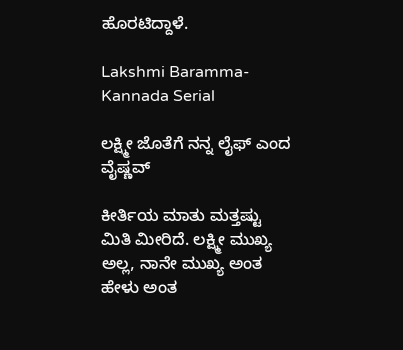ಹೊರಟಿದ್ದಾಳೆ.

Lakshmi Baramma-Kannada Serial

ಲಕ್ಷ್ಮೀ ಜೊತೆಗೆ ನನ್ನ ಲೈಫ್ ಎಂದ ವೈಷ್ಣವ್

ಕೀರ್ತಿಯ ಮಾತು ಮತ್ತಷ್ಟು ಮಿತಿ ಮೀರಿದೆ. ಲಕ್ಷ್ಮೀ ಮುಖ್ಯ ಅಲ್ಲ, ನಾನೇ‌ ಮುಖ್ಯ ಅಂತ ಹೇಳು ಅಂತ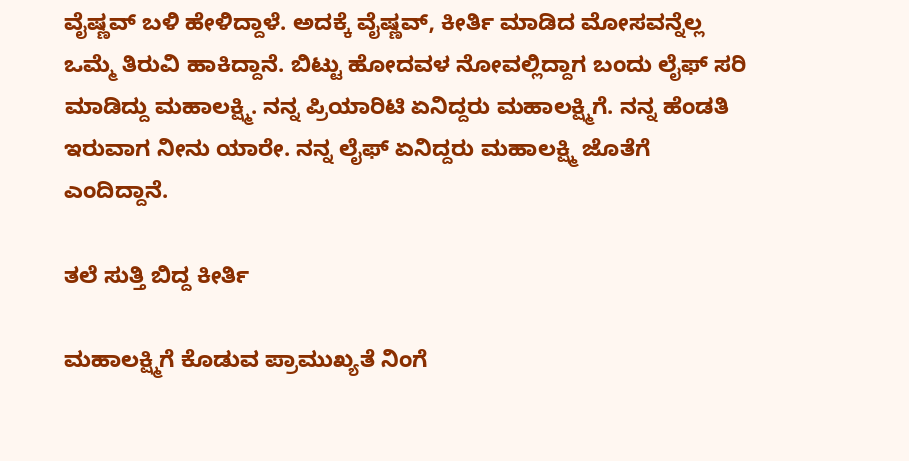ವೈಷ್ಣವ್ ಬಳಿ ಹೇಳಿದ್ದಾಳೆ. ಅದಕ್ಕೆ ವೈಷ್ಣವ್, ಕೀರ್ತಿ ಮಾಡಿದ ಮೋಸವನ್ನೆಲ್ಲ ಒಮ್ಮೆ ತಿರುವಿ ಹಾಕಿದ್ದಾನೆ. ಬಿಟ್ಟು ಹೋದವಳ ನೋವಲ್ಲಿದ್ದಾಗ ಬಂದು ಲೈಫ್ ಸರಿ ಮಾಡಿದ್ದು ಮಹಾಲಕ್ಷ್ಮಿ. ನನ್ನ ಪ್ರಿಯಾರಿಟಿ ಏನಿದ್ದರು ಮಹಾಲಕ್ಷ್ಮಿಗೆ. ನನ್ನ ಹೆಂಡತಿ ಇರುವಾಗ ನೀನು ಯಾರೇ. ನನ್ನ ಲೈಫ್ ಏನಿದ್ದರು ಮಹಾಲಕ್ಷ್ಮಿ ಜೊತೆಗೆ ಎಂದಿದ್ದಾನೆ.

ತಲೆ ಸುತ್ತಿ ಬಿದ್ದ ಕೀರ್ತಿ

ಮಹಾಲಕ್ಷ್ಮಿಗೆ ಕೊಡುವ ಪ್ರಾಮುಖ್ಯತೆ ನಿಂಗೆ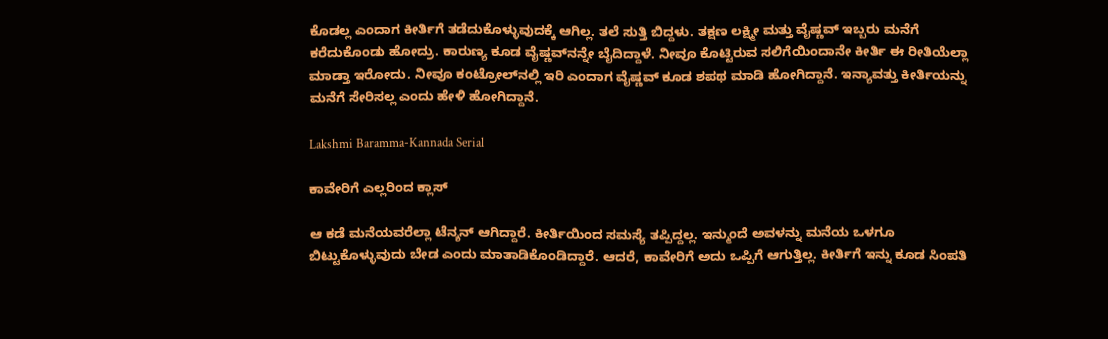ಕೊಡಲ್ಲ ಎಂದಾಗ ಕೀರ್ತಿಗೆ ತಡೆದುಕೊಳ್ಳುವುದಕ್ಕೆ ಆಗಿಲ್ಲ. ತಲೆ ಸುತ್ತಿ ಬಿದ್ದಳು. ತಕ್ಷಣ ಲಕ್ಷ್ಮೀ ಮತ್ತು ವೈಷ್ಣವ್ ಇಬ್ಬರು ಮನೆಗೆ ಕರೆದುಕೊಂಡು ಹೋದ್ರು. ಕಾರುಣ್ಯ ಕೂಡ ವೈಷ್ಣವ್‌ನನ್ನೇ ಬೈದಿದ್ದಾಳೆ. ನೀವೂ ಕೊಟ್ಟಿರುವ ಸಲಿಗೆಯಿಂದಾನೇ ಕೀರ್ತಿ ಈ ರೀತಿಯೆಲ್ಲಾ ಮಾಡ್ತಾ ಇರೋದು. ನೀವೂ ಕಂಟ್ರೋಲ್‌ನಲ್ಲಿ ಇರಿ ಎಂದಾಗ ವೈಷ್ಣವ್ ಕೂಡ ಶಪಥ ಮಾಡಿ ಹೋಗಿದ್ದಾನೆ. ಇನ್ಯಾವತ್ತು ಕೀರ್ತಿಯನ್ನು ಮನೆಗೆ ಸೇರಿಸಲ್ಲ ಎಂದು ಹೇಳಿ ಹೋಗಿದ್ದಾನೆ.

Lakshmi Baramma-Kannada Serial

ಕಾವೇರಿಗೆ ಎಲ್ಲರಿಂದ ಕ್ಲಾಸ್

ಆ ಕಡೆ ಮನೆಯವರೆಲ್ಲಾ ಟೆನ್ಶನ್ ಆಗಿದ್ದಾರೆ. ಕೀರ್ತಿಯಿಂದ ಸಮಸ್ಯೆ ತಪ್ಪಿದ್ದಲ್ಲ. ಇನ್ಮುಂದೆ ಅವಳನ್ನು ಮನೆಯ ಒಳಗೂ ಬಿಟ್ಟುಕೊಳ್ಳುವುದು ಬೇಡ ಎಂದು ಮಾತಾಡಿಕೊಂಡಿದ್ದಾರೆ. ಆದರೆ, ಕಾವೇರಿಗೆ ಅದು ಒಪ್ಪಿಗೆ ಆಗುತ್ತಿಲ್ಲ. ಕೀರ್ತಿಗೆ ಇನ್ನು ಕೂಡ ಸಿಂಪತಿ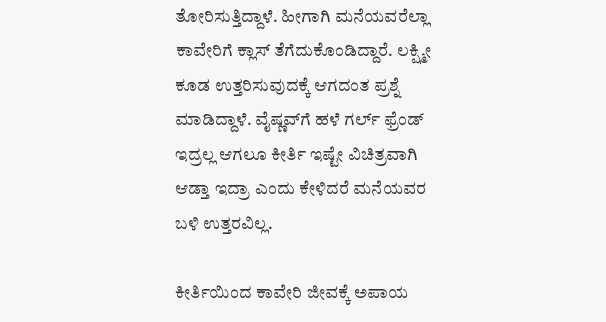ತೋರಿಸುತ್ತಿದ್ದಾಳೆ. ಹೀಗಾಗಿ ಮನೆಯವರೆಲ್ಲಾ ಕಾವೇರಿಗೆ ಕ್ಲಾಸ್ ತೆಗೆದುಕೊಂಡಿದ್ದಾರೆ. ಲಕ್ಷ್ಮೀ ಕೂಡ ಉತ್ತರಿಸುವುದಕ್ಕೆ ಆಗದಂತ ಪ್ರಶ್ನೆ ಮಾಡಿದ್ದಾಳೆ. ವೈಷ್ಣವ್‌ಗೆ ಹಳೆ ಗರ್ಲ್ ಫ್ರೆಂಡ್ ಇದ್ರಲ್ಲ ಆಗಲೂ ಕೀರ್ತಿ ಇಷ್ಟೇ ವಿಚಿತ್ರವಾಗಿ ಆಡ್ತಾ ಇದ್ರಾ ಎಂದು ಕೇಳಿದರೆ ಮನೆಯವರ ಬಳಿ ಉತ್ತರವಿಲ್ಲ.

ಕೀರ್ತಿಯಿಂದ ಕಾವೇರಿ ಜೀವಕ್ಕೆ ಅಪಾಯ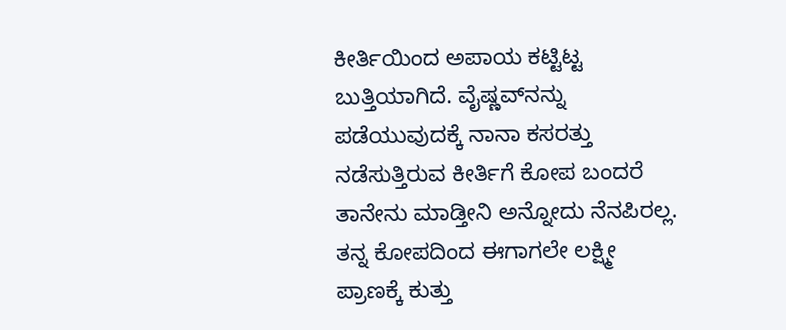ಕೀರ್ತಿಯಿಂದ ಅಪಾಯ ಕಟ್ಟಿಟ್ಟ ಬುತ್ತಿಯಾಗಿದೆ. ವೈಷ್ಣವ್‌ನನ್ನು ಪಡೆಯುವುದಕ್ಕೆ ನಾನಾ ಕಸರತ್ತು ನಡೆಸುತ್ತಿರುವ ಕೀರ್ತಿಗೆ ಕೋಪ ಬಂದರೆ ತಾನೇನು ಮಾಡ್ತೀನಿ ಅನ್ನೋದು ನೆನಪಿರಲ್ಲ. ತನ್ನ ಕೋಪದಿಂದ ಈಗಾಗಲೇ ಲಕ್ಷ್ಮೀ ಪ್ರಾಣಕ್ಕೆ ಕುತ್ತು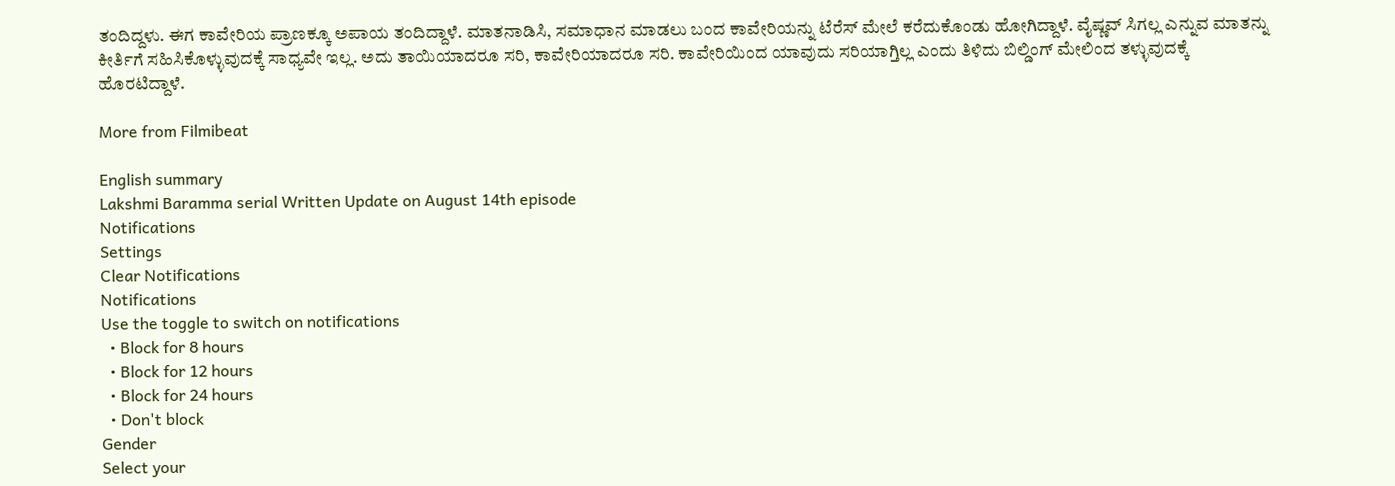ತಂದಿದ್ದಳು. ಈಗ ಕಾವೇರಿಯ ಪ್ರಾಣಕ್ಕೂ ಅಪಾಯ ತಂದಿದ್ದಾಳೆ. ಮಾತನಾಡಿಸಿ, ಸಮಾಧಾನ ಮಾಡಲು ಬಂದ ಕಾವೇರಿಯನ್ನು ಟೆರೆಸ್ ಮೇಲೆ ಕರೆದುಕೊಂಡು ಹೋಗಿದ್ದಾಳೆ. ವೈಷ್ಣವ್ ಸಿಗಲ್ಲ ಎನ್ನುವ ಮಾತನ್ನು ಕೀರ್ತಿಗೆ ಸಹಿಸಿಕೊಳ್ಳುವುದಕ್ಕೆ ಸಾಧ್ಯವೇ ಇಲ್ಲ. ಅದು ತಾಯಿಯಾದರೂ ಸರಿ, ಕಾವೇರಿಯಾದರೂ ಸರಿ. ಕಾವೇರಿಯಿಂದ ಯಾವುದು ಸರಿಯಾಗ್ತಿಲ್ಲ ಎಂದು ತಿಳಿದು ಬಿಲ್ಡಿಂಗ್ ಮೇಲಿಂದ ತಳ್ಳುವುದಕ್ಕೆ ಹೊರಟಿದ್ದಾಳೆ.

More from Filmibeat

English summary
Lakshmi Baramma serial Written Update on August 14th episode
Notifications
Settings
Clear Notifications
Notifications
Use the toggle to switch on notifications
  • Block for 8 hours
  • Block for 12 hours
  • Block for 24 hours
  • Don't block
Gender
Select your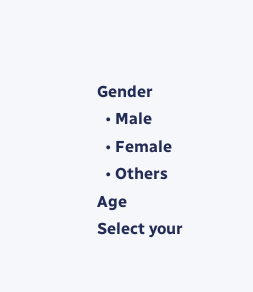Gender
  • Male
  • Female
  • Others
Age
Select your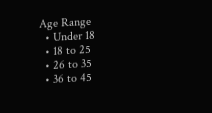Age Range
  • Under 18
  • 18 to 25
  • 26 to 35
  • 36 to 45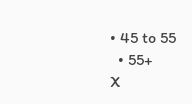• 45 to 55
  • 55+
X